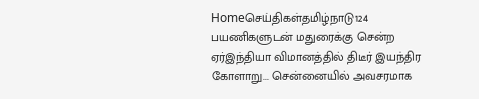Homeசெய்திகள்தமிழ்நாடு124 பயணிகளுடன் மதுரைக்கு சென்ற ஏர்இந்தியா விமானத்தில் திடீர் இயந்திர கோளாறு... சென்னையில் அவசரமாக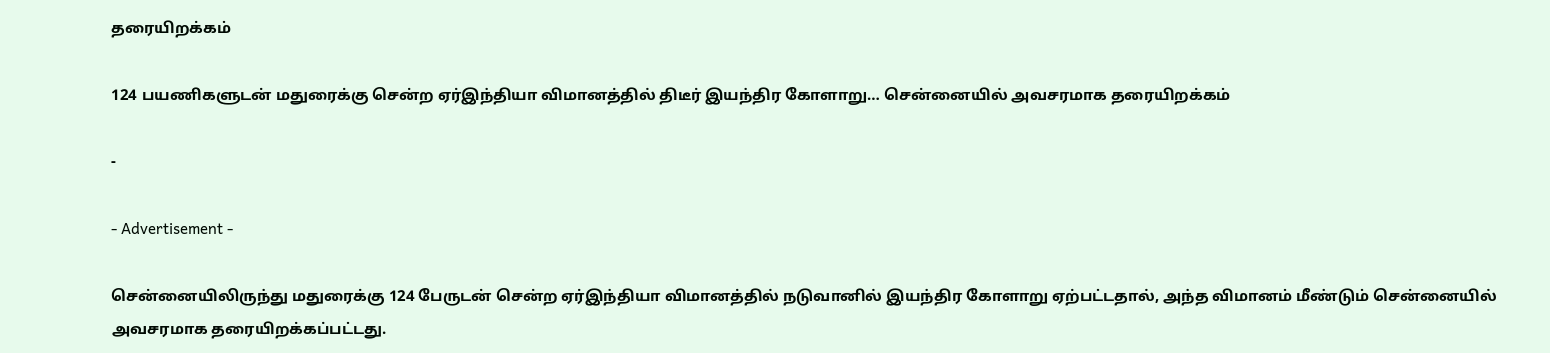தரையிறக்கம்

124 பயணிகளுடன் மதுரைக்கு சென்ற ஏர்இந்தியா விமானத்தில் திடீர் இயந்திர கோளாறு… சென்னையில் அவசரமாக தரையிறக்கம்

-

- Advertisement -

சென்னையிலிருந்து மதுரைக்கு 124 பேருடன் சென்ற ஏர்இந்தியா விமானத்தில் நடுவானில் இயந்திர கோளாறு ஏற்பட்டதால், அந்த விமானம் மீண்டும் சென்னையில் அவசரமாக தரையிறக்கப்பட்டது.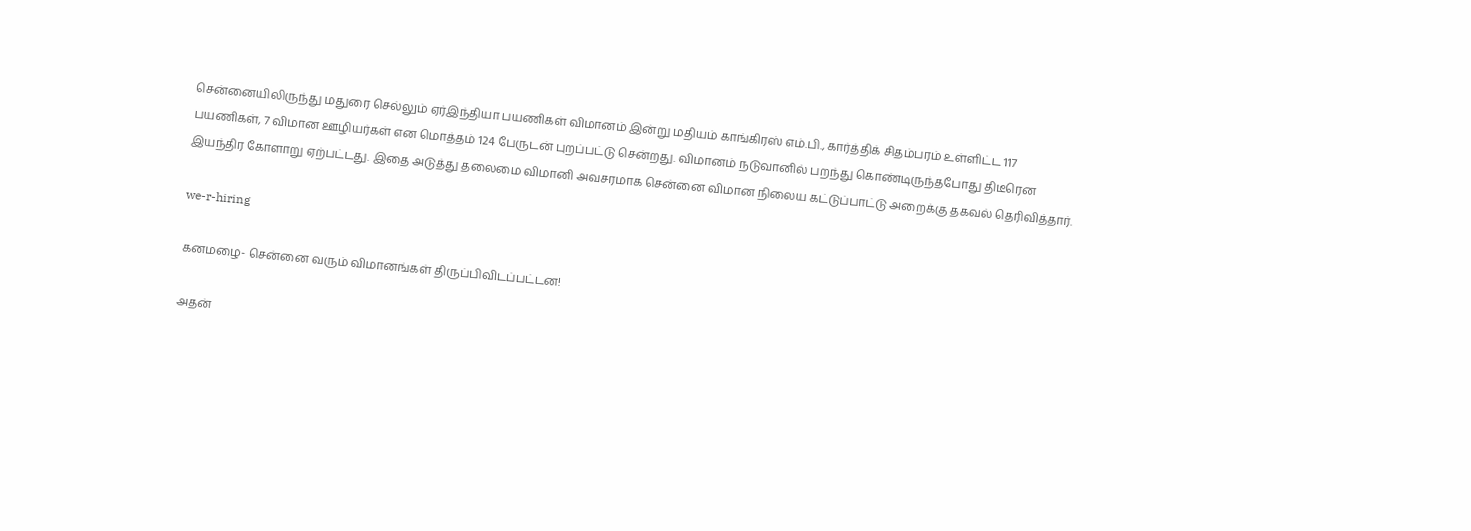சென்னையிலிருந்து மதுரை செல்லும் ஏர்இந்தியா பயணிகள் விமானம் இன்று மதியம் காங்கிரஸ் எம்.பி., கார்த்திக் சிதம்பரம் உள்ளிட்ட 117 பயணிகள், 7 விமான ஊழியர்கள் என மொத்தம் 124 பேருடன் புறப்பட்டு சென்றது. விமானம் நடுவானில் பறந்து கொண்டிருந்தபோது திடீரென இயந்திர கோளாறு ஏற்பட்டது. இதை அடுத்து தலைமை விமானி அவசரமாக சென்னை விமான நிலைய கட்டுப்பாட்டு அறைக்கு தகவல் தெரிவித்தார்.

we-r-hiring

கனமழை- சென்னை வரும் விமானங்கள் திருப்பிவிடப்பட்டன!

அதன்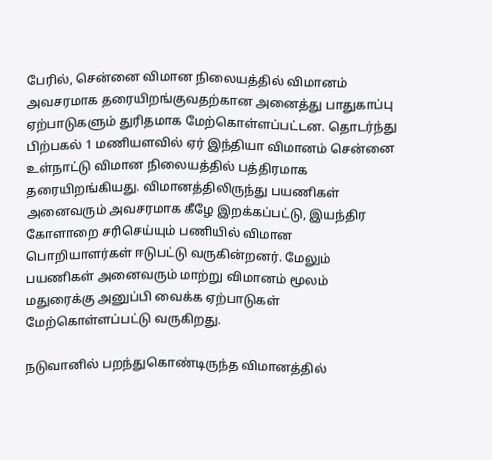பேரில், சென்னை விமான நிலையத்தில் விமானம் அவசரமாக தரையிறங்குவதற்கான அனைத்து பாதுகாப்பு ஏற்பாடுகளும் துரிதமாக மேற்கொள்ளப்பட்டன. தொடர்ந்து பிற்பகல் 1 மணியளவில் ஏர் இந்தியா விமானம் சென்னை உள்நாட்டு விமான நிலையத்தில் பத்திரமாக தரையிறங்கியது. விமானத்திலிருந்து பயணிகள் அனைவரும் அவசரமாக கீழே இறக்கப்பட்டு, இயந்திர கோளாறை சரிசெய்யும் பணியில் விமான பொறியாளர்கள் ஈடுபட்டு வருகின்றனர். மேலும் பயணிகள் அனைவரும் மாற்று விமானம் மூலம் மதுரைக்கு அனுப்பி வைக்க ஏற்பாடுகள் மேற்கொள்ளப்பட்டு வருகிறது.

நடுவானில் பறந்துகொண்டிருந்த விமானத்தில்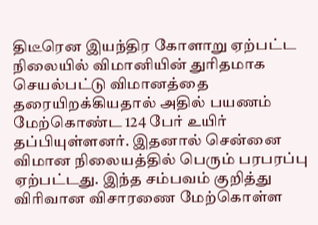திடீரென இயந்திர கோளாறு ஏற்பட்ட நிலையில் விமானியின் துரிதமாக செயல்பட்டு விமானத்தை தரையிறக்கியதால் அதில் பயணம் மேற்கொண்ட 124 பேர் உயிர் தப்பியுள்ளனர். இதனால் சென்னை விமான நிலையத்தில் பெரும் பரபரப்பு ஏற்பட்டது. இந்த சம்பவம் குறித்து விரிவான விசாரணை மேற்கொள்ள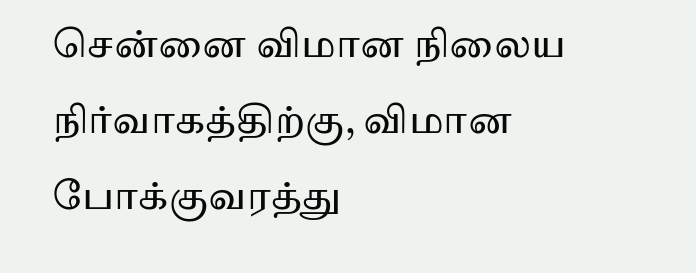சென்னை விமான நிலைய நிர்வாகத்திற்கு, விமான போக்குவரத்து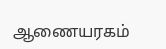ஆணையரகம்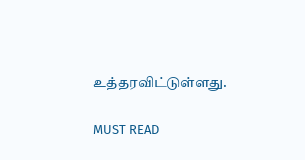உத்தரவிட்டுள்ளது.

MUST READ